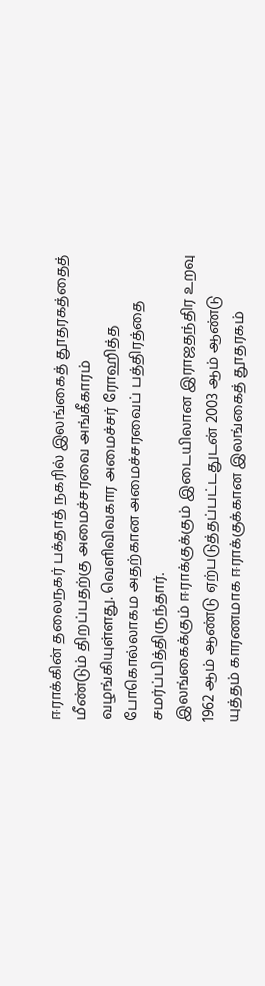ஈராக்கின் தலைநகர் பக்தாத் நகரில் இலங்கைத் தூதரகத்தைத் மீண்டும் திறப்பதற்கு அமைச்சரவை அங்கீகாரம் வழங்கியுள்ளது. வெளிவிவகார அமைச்சர் ரோஹித்த போகொல்லாகம அதற்கான அமைச்சரவைப் பத்திரத்தை சமர்ப்பித்திருந்தார்.
இலங்கைக்கும் ஈராக்குக்கும் இடையிலான இராஜதந்திர உறவு 1962 ஆம் ஆண்டு ஏற்படுத்தப்பட்டதுடன் 2003 ஆம் ஆண்டு யுத்தம் காரணமாக ஈராக்குக்கான இலங்கைத் தூதரகம்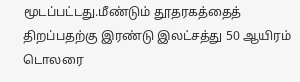மூடப்பட்டது.மீண்டும் தூதரகத்தைத் திறப்பதற்கு இரண்டு இலட்சத்து 50 ஆயிரம் டொலரை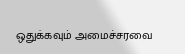ஒதுக்கவும் அமைச்சரவை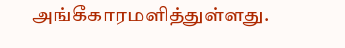அங்கீகாரமளித்துள்ளது.